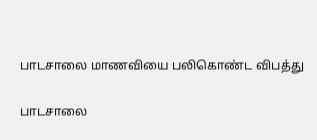பாடசாலை மாணவியை பலிகொண்ட விபத்து

பாடசாலை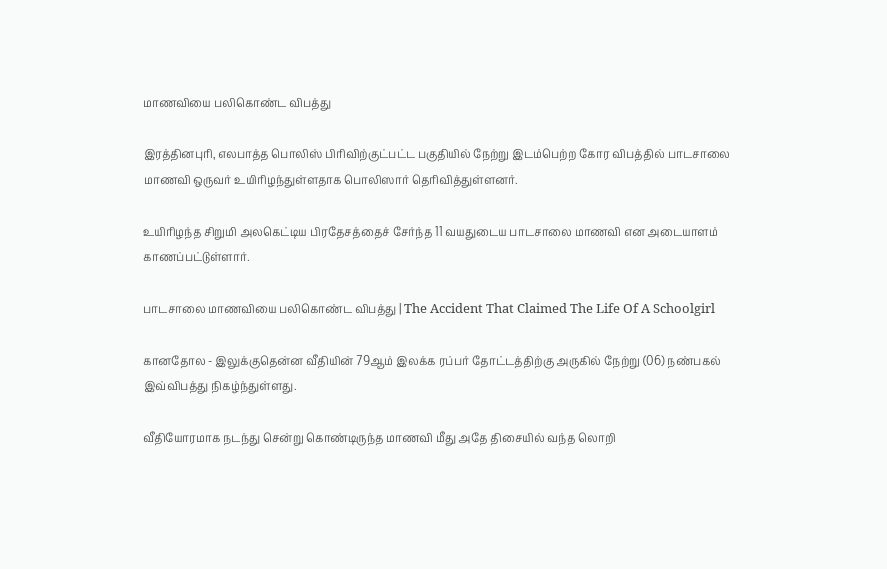மாணவியை பலிகொண்ட விபத்து

இரத்தினபுரி, எலபாத்த பொலிஸ் பிரிவிற்குட்பட்ட பகுதியில் நேற்று இடம்பெற்ற கோர விபத்தில் பாடசாலை மாணவி ஒருவர் உயிரிழந்துள்ளதாக பொலிஸார் தெரிவித்துள்ளனர்.

உயிரிழந்த சிறுமி அலகெட்டிய பிரதேசத்தைச் சேர்ந்த 11 வயதுடைய பாடசாலை மாணவி என அடையாளம் காணப்பட்டுள்ளார்.

பாடசாலை மாணவியை பலிகொண்ட விபத்து | The Accident That Claimed The Life Of A Schoolgirl

கானதோல - இலுக்குதென்ன வீதியின் 79ஆம் இலக்க ரப்பர் தோட்டத்திற்கு அருகில் நேற்று (06) நண்பகல் இவ்விபத்து நிகழ்ந்துள்ளது.

வீதியோரமாக நடந்து சென்று கொண்டிருந்த மாணவி மீது அதே திசையில் வந்த லொறி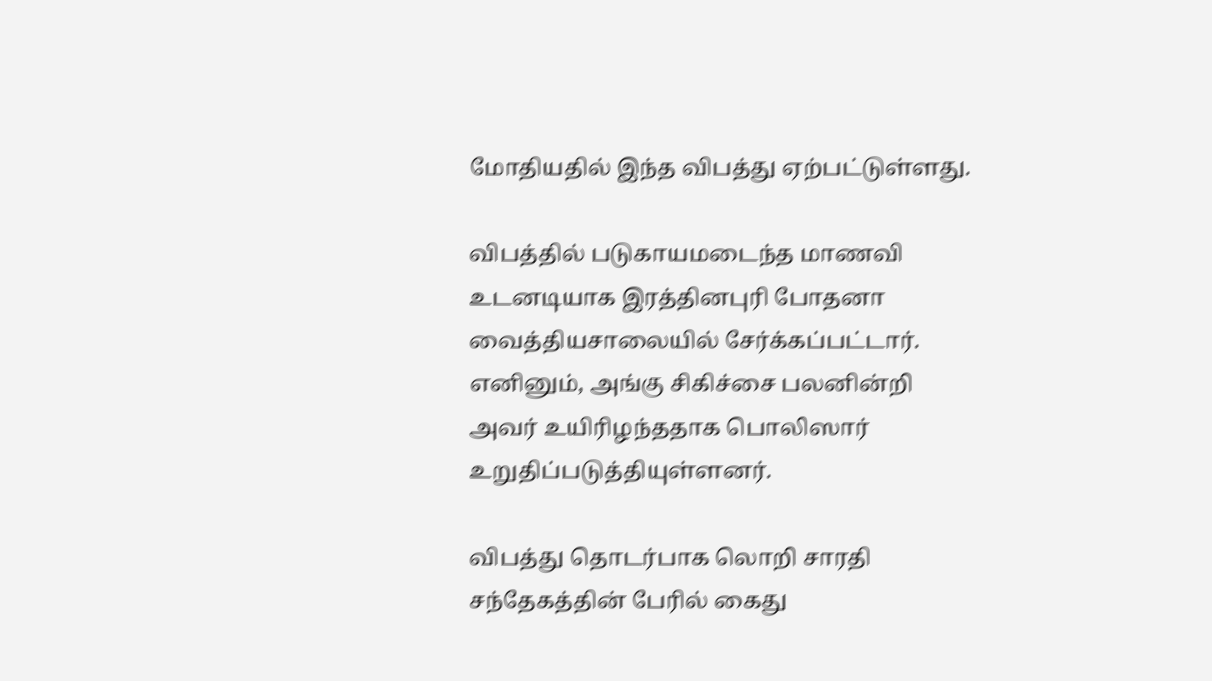மோதியதில் இந்த விபத்து ஏற்பட்டுள்ளது.

விபத்தில் படுகாயமடைந்த மாணவி உடனடியாக இரத்தினபுரி போதனா வைத்தியசாலையில் சேர்க்கப்பட்டார். எனினும், அங்கு சிகிச்சை பலனின்றி அவர் உயிரிழந்ததாக பொலிஸார் உறுதிப்படுத்தியுள்ளனர்.

விபத்து தொடர்பாக லொறி சாரதி சந்தேகத்தின் பேரில் கைது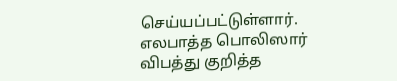செய்யப்பட்டுள்ளார். எலபாத்த பொலிஸார் விபத்து குறித்த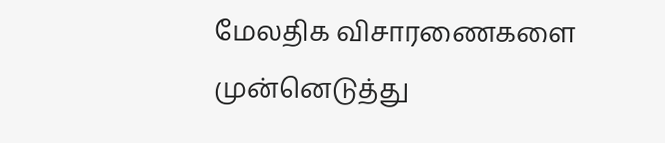மேலதிக விசாரணைகளை முன்னெடுத்து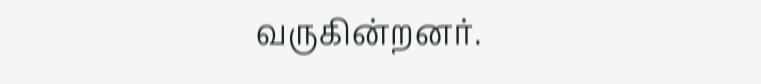வருகின்றனர்.